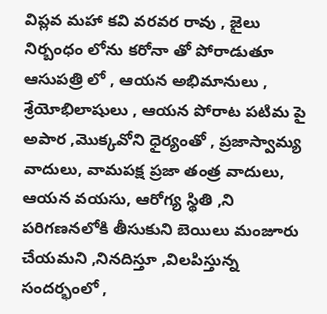విప్లవ మహా కవి వరవర రావు , జైలు నిర్బంధం లోను కరోనా తో పోరాడుతూ ఆసుపత్రి లో , ఆయన అభిమానులు , శ్రేయోభిలాషులు , ఆయన పోరాట పటిమ పై అపార ,మొక్కవోని ధైర్యంతో , ప్రజాస్వామ్య వాదులు, వామపక్ష ప్రజా తంత్ర వాదులు, ఆయన వయసు, ఆరోగ్య స్థితి ,ని పరిగణనలోకి తీసుకుని బెయిలు మంజూరు చేయమని ,నినదిస్తూ ,విలపిస్తున్న సందర్భంలో ,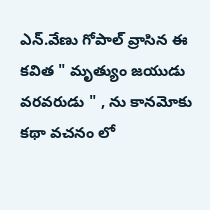ఎన్.వేణు గోపాల్ వ్రాసిన ఈ కవిత " మృత్యుం జయుడు వరవరుడు " , ను కానమోకు కథా వచనం లో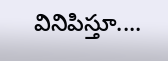వినిపిస్తూ....